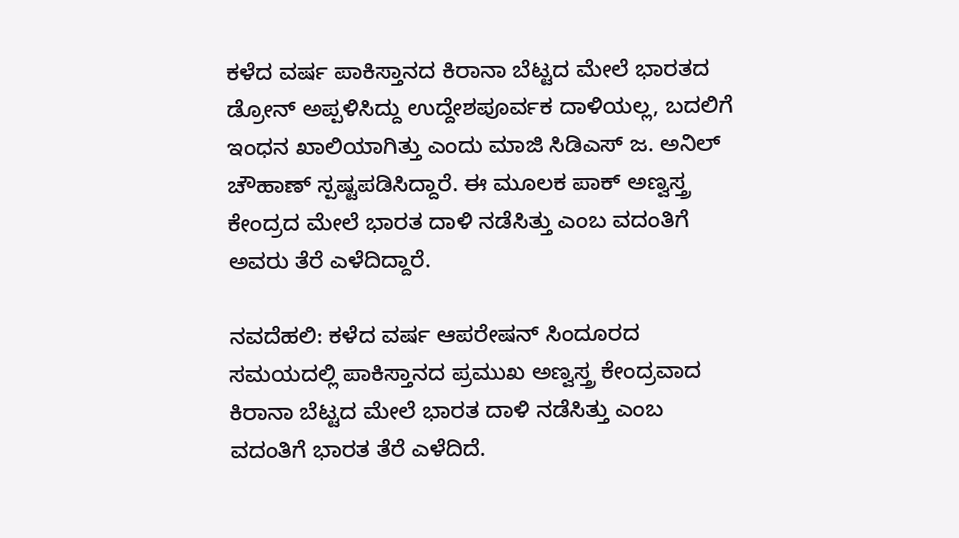ಕಳೆದ ವರ್ಷ ಪಾಕಿಸ್ತಾನದ ಕಿರಾನಾ ಬೆಟ್ಟದ ಮೇಲೆ ಭಾರತದ ಡ್ರೋನ್ ಅಪ್ಪಳಿಸಿದ್ದು ಉದ್ದೇಶಪೂರ್ವಕ ದಾಳಿಯಲ್ಲ, ಬದಲಿಗೆ ಇಂಧನ ಖಾಲಿಯಾಗಿತ್ತು ಎಂದು ಮಾಜಿ ಸಿಡಿಎಸ್‌ ಜ. ಅನಿಲ್‌ ಚೌಹಾಣ್‌ ಸ್ಪಷ್ಟಪಡಿಸಿದ್ದಾರೆ. ಈ ಮೂಲಕ ಪಾಕ್ ಅಣ್ವಸ್ತ್ರ ಕೇಂದ್ರದ ಮೇಲೆ ಭಾರತ ದಾಳಿ ನಡೆಸಿತ್ತು ಎಂಬ ವದಂತಿಗೆ ಅವರು ತೆರೆ ಎಳೆದಿದ್ದಾರೆ.

ನವದೆಹಲಿ: ಕಳೆದ ವರ್ಷ ಆಪರೇಷನ್‌ ಸಿಂದೂರದ ಸಮಯದಲ್ಲಿ ಪಾಕಿಸ್ತಾನದ ಪ್ರಮುಖ ಅಣ್ವಸ್ತ್ರ ಕೇಂದ್ರವಾದ ಕಿರಾನಾ ಬೆಟ್ಟದ ಮೇಲೆ ಭಾರತ ದಾಳಿ ನಡೆಸಿತ್ತು ಎಂಬ ವದಂತಿಗೆ ಭಾರತ ತೆರೆ ಎಳೆದಿದೆ.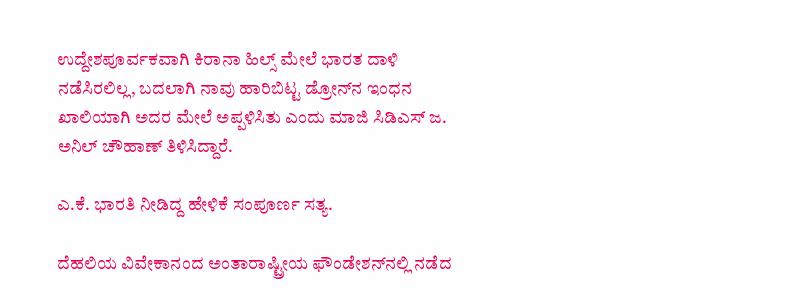ಉದ್ದೇಶಪೂರ್ವಕವಾಗಿ ಕಿರಾನಾ ಹಿಲ್ಸ್‌ ಮೇಲೆ ಭಾರತ ದಾಳಿ ನಡೆಸಿರಲಿಲ್ಲ, ಬದಲಾಗಿ ನಾವು ಹಾರಿಬಿಟ್ಟ ಡ್ರೋನ್‌ನ ಇಂಧನ ಖಾಲಿಯಾಗಿ ಅದರ ಮೇಲೆ ಅಪ್ಪಳಿಸಿತು ಎಂದು ಮಾಜಿ ಸಿಡಿಎಸ್‌ ಜ. ಅನಿಲ್‌ ಚೌಹಾಣ್‌ ತಿಳಿಸಿದ್ದಾರೆ.

ಎ.ಕೆ. ಭಾರತಿ ನೀಡಿದ್ದ ಹೇಳಿಕೆ ಸಂಪೂರ್ಣ ಸತ್ಯ.

ದೆಹಲಿಯ ವಿವೇಕಾನಂದ ಅಂತಾರಾಷ್ಟ್ರೀಯ ಫೌಂಡೇಶನ್‌ನಲ್ಲಿ ನಡೆದ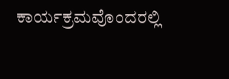ಕಾರ್ಯಕ್ರಮವೊಂದರಲ್ಲಿ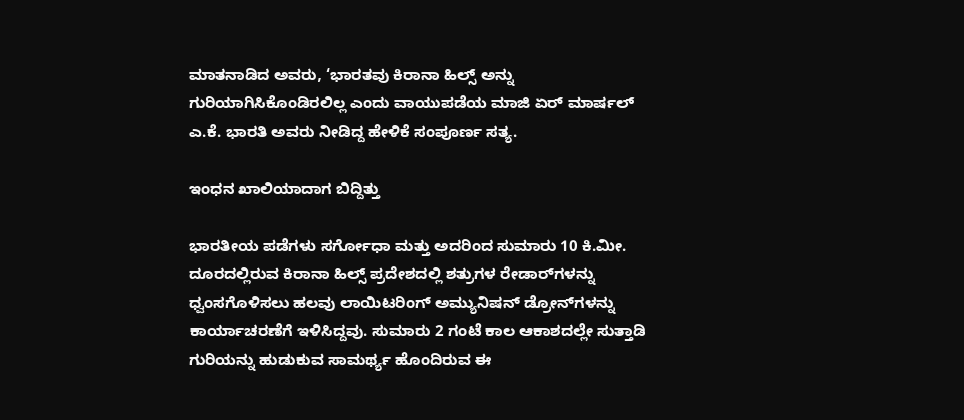ಮಾತನಾಡಿದ ಅವರು, ‘ಭಾರತವು ಕಿರಾನಾ ಹಿಲ್ಸ್ ಅನ್ನು ಗುರಿಯಾಗಿಸಿಕೊಂಡಿರಲಿಲ್ಲ ಎಂದು ವಾಯುಪಡೆಯ ಮಾಜಿ ಏರ್ ಮಾರ್ಷಲ್ ಎ.ಕೆ. ಭಾರತಿ ಅವರು ನೀಡಿದ್ದ ಹೇಳಿಕೆ ಸಂಪೂರ್ಣ ಸತ್ಯ.

ಇಂಧನ ಖಾಲಿಯಾದಾಗ ಬಿದ್ದಿತ್ತು

ಭಾರತೀಯ ಪಡೆಗಳು ಸರ್ಗೋಧಾ ಮತ್ತು ಅದರಿಂದ ಸುಮಾರು 10 ಕಿ.ಮೀ. ದೂರದಲ್ಲಿರುವ ಕಿರಾನಾ ಹಿಲ್ಸ್ ಪ್ರದೇಶದಲ್ಲಿ ಶತ್ರುಗಳ ರೇಡಾರ್‌ಗಳನ್ನು ಧ್ವಂಸಗೊಳಿಸಲು ಹಲವು ಲಾಯಿಟರಿಂಗ್ ಅಮ್ಯುನಿಷನ್ ಡ್ರೋನ್‌ಗಳನ್ನು ಕಾರ್ಯಾಚರಣೆಗೆ ಇಳಿಸಿದ್ದವು. ಸುಮಾರು 2 ಗಂಟೆ ಕಾಲ ಆಕಾಶದಲ್ಲೇ ಸುತ್ತಾಡಿ ಗುರಿಯನ್ನು ಹುಡುಕುವ ಸಾಮರ್ಥ್ಯ ಹೊಂದಿರುವ ಈ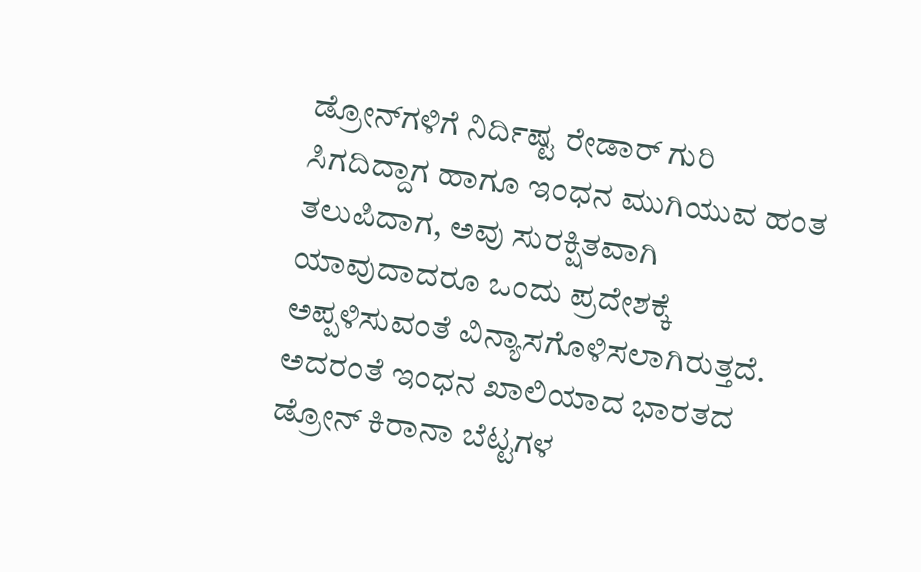ಡ್ರೋನ್‌ಗಳಿಗೆ ನಿರ್ದಿಷ್ಟ ರೇಡಾರ್ ಗುರಿ ಸಿಗದಿದ್ದಾಗ ಹಾಗೂ ಇಂಧನ ಮುಗಿಯುವ ಹಂತ ತಲುಪಿದಾಗ, ಅವು ಸುರಕ್ಷಿತವಾಗಿ ಯಾವುದಾದರೂ ಒಂದು ಪ್ರದೇಶಕ್ಕೆ ಅಪ್ಪಳಿಸುವಂತೆ ವಿನ್ಯಾಸಗೊಳಿಸಲಾಗಿರುತ್ತದೆ. ಅದರಂತೆ ಇಂಧನ ಖಾಲಿಯಾದ ಭಾರತದ ಡ್ರೋನ್ ಕಿರಾನಾ ಬೆಟ್ಟಗಳ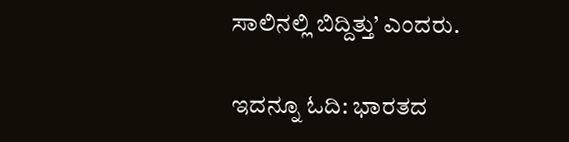ಸಾಲಿನಲ್ಲಿ ಬಿದ್ದಿತ್ತು’ ಎಂದರು.

ಇದನ್ನೂ ಓದಿ: ಭಾರತದ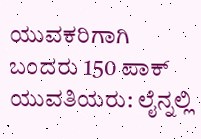ಯುವಕರಿಗಾಗಿ ಬಂದರು 150 ಪಾಕ್ ಯುವತಿಯರು: ಲೈನ್ನಲ್ಲಿ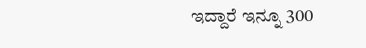ಇದ್ದಾರೆ ಇನ್ನೂ 300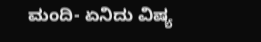ಮಂದಿ- ಏನಿದು ವಿಷ್ಯ